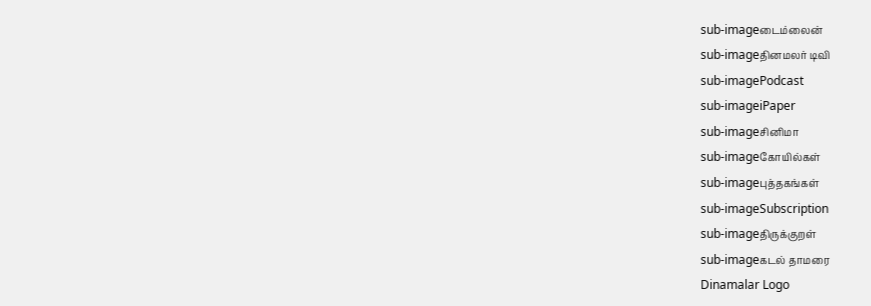sub-imageடைம்லைன்
sub-imageதினமலர் டிவி
sub-imagePodcast
sub-imageiPaper
sub-imageசினிமா
sub-imageகோயில்கள்
sub-imageபுத்தகங்கள்
sub-imageSubscription
sub-imageதிருக்குறள்
sub-imageகடல் தாமரை
Dinamalar Logo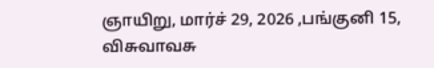ஞாயிறு, மார்ச் 29, 2026 ,பங்குனி 15, விசுவாவசு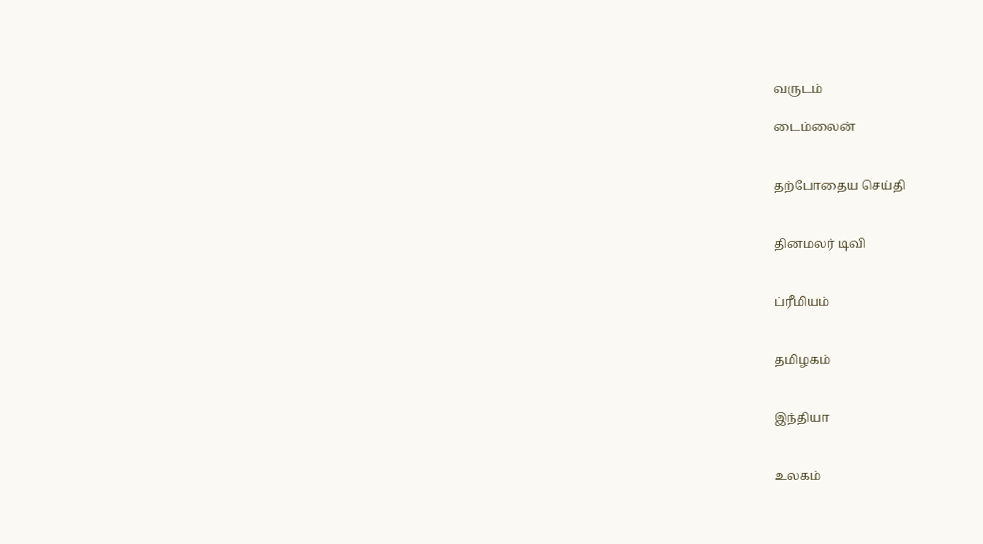வருடம்

டைம்லைன்


தற்போதைய செய்தி


தினமலர் டிவி


ப்ரீமியம்


தமிழகம்


இந்தியா


உலகம்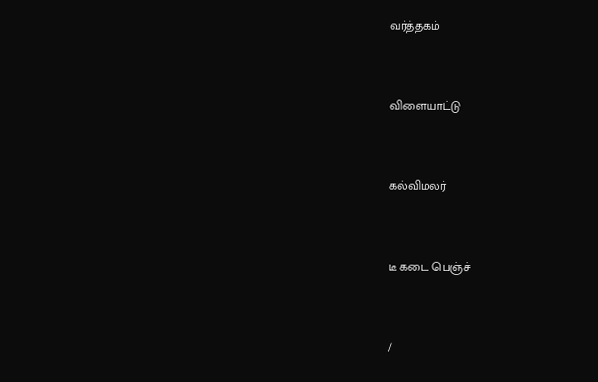வர்த்தகம்


விளையாட்டு


கல்விமலர்


டீ கடை பெஞ்ச்


/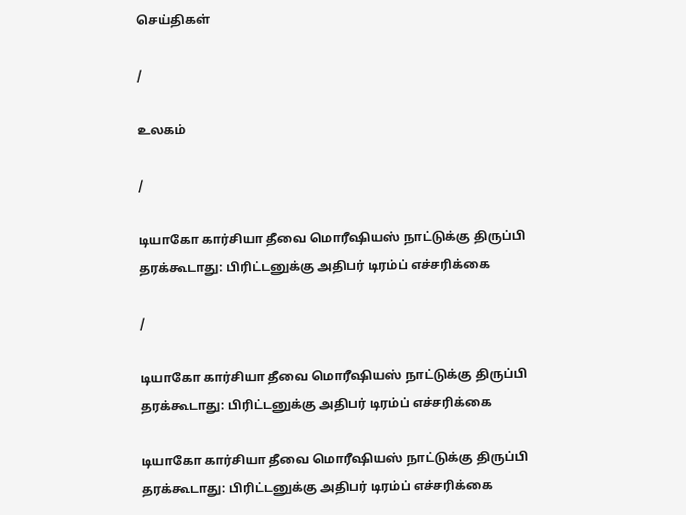செய்திகள்

/

உலகம்

/

டியாகோ கார்சியா தீவை மொரீஷியஸ் நாட்டுக்கு திருப்பி தரக்கூடாது: பிரிட்டனுக்கு அதிபர் டிரம்ப் எச்சரிக்கை

/

டியாகோ கார்சியா தீவை மொரீஷியஸ் நாட்டுக்கு திருப்பி தரக்கூடாது: பிரிட்டனுக்கு அதிபர் டிரம்ப் எச்சரிக்கை

டியாகோ கார்சியா தீவை மொரீஷியஸ் நாட்டுக்கு திருப்பி தரக்கூடாது: பிரிட்டனுக்கு அதிபர் டிரம்ப் எச்சரிக்கை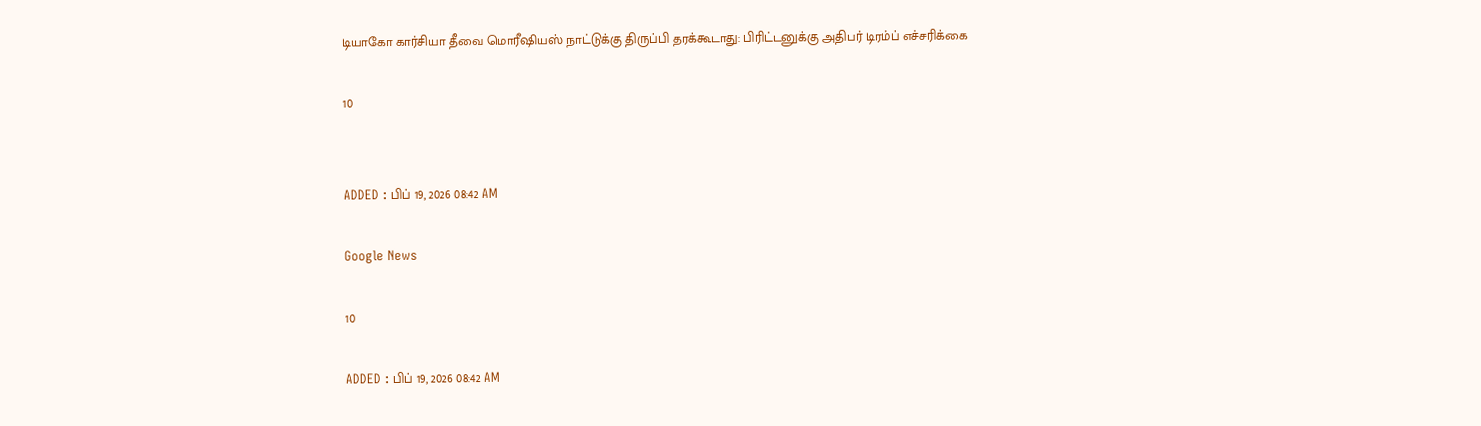டியாகோ கார்சியா தீவை மொரீஷியஸ் நாட்டுக்கு திருப்பி தரக்கூடாது: பிரிட்டனுக்கு அதிபர் டிரம்ப் எச்சரிக்கை

10


ADDED : பிப் 19, 2026 08:42 AM

Google News

10

ADDED : பிப் 19, 2026 08:42 AM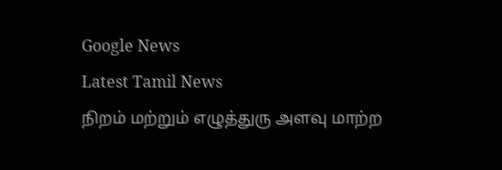Google News
Latest Tamil News
நிறம் மற்றும் எழுத்துரு அளவு மாற்ற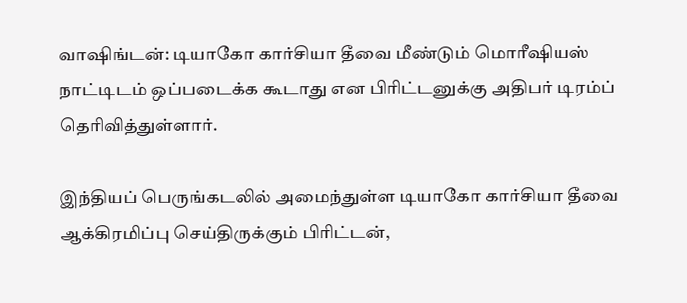வாஷிங்டன்: டியாகோ கார்சியா தீவை மீண்டும் மொரீஷியஸ் நாட்டிடம் ஒப்படைக்க கூடாது என பிரிட்டனுக்கு அதிபர் டிரம்ப் தெரிவித்துள்ளார்.

இந்தியப் பெருங்கடலில் அமைந்துள்ள டியாகோ கார்சியா தீவை ஆக்கிரமிப்பு செய்திருக்கும் பிரிட்டன்,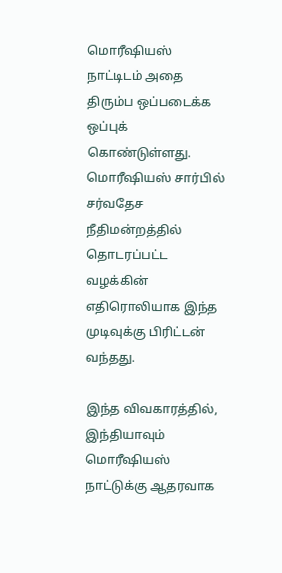மொரீஷியஸ் நாட்டிடம் அதை திரும்ப ஒப்படைக்க ஒப்புக் கொண்டுள்ளது. மொரீஷியஸ் சார்பில் சர்வதேச நீதிமன்றத்தில் தொடரப்பட்ட வழக்கின் எதிரொலியாக இந்த முடிவுக்கு பிரிட்டன் வந்தது.

இந்த விவகாரத்தில், இந்தியாவும் மொரீஷியஸ் நாட்டுக்கு ஆதரவாக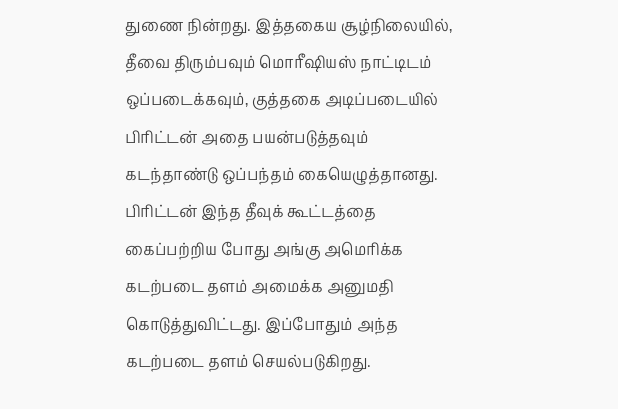துணை நின்றது. இத்தகைய சூழ்நிலையில், தீவை திரும்பவும் மொரீஷியஸ் நாட்டிடம் ஒப்படைக்கவும், குத்தகை அடிப்படையில் பிரிட்டன் அதை பயன்படுத்தவும் கடந்தாண்டு ஒப்பந்தம் கையெழுத்தானது. பிரிட்டன் இந்த தீவுக் கூட்டத்தை கைப்பற்றிய போது அங்கு அமெரிக்க கடற்படை தளம் அமைக்க அனுமதி கொடுத்துவிட்டது. இப்போதும் அந்த கடற்படை தளம் செயல்படுகிறது.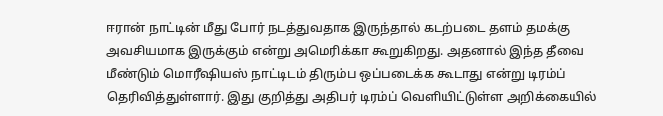ஈரான் நாட்டின் மீது போர் நடத்துவதாக இருந்தால் கடற்படை தளம் தமக்கு அவசியமாக இருக்கும் என்று அமெரிக்கா கூறுகிறது. அதனால் இந்த தீவை மீண்டும் மொரீஷியஸ் நாட்டிடம் திரும்ப ஒப்படைக்க கூடாது என்று டிரம்ப் தெரிவித்துள்ளார். இது குறித்து அதிபர் டிரம்ப் வெளியிட்டுள்ள அறிக்கையில்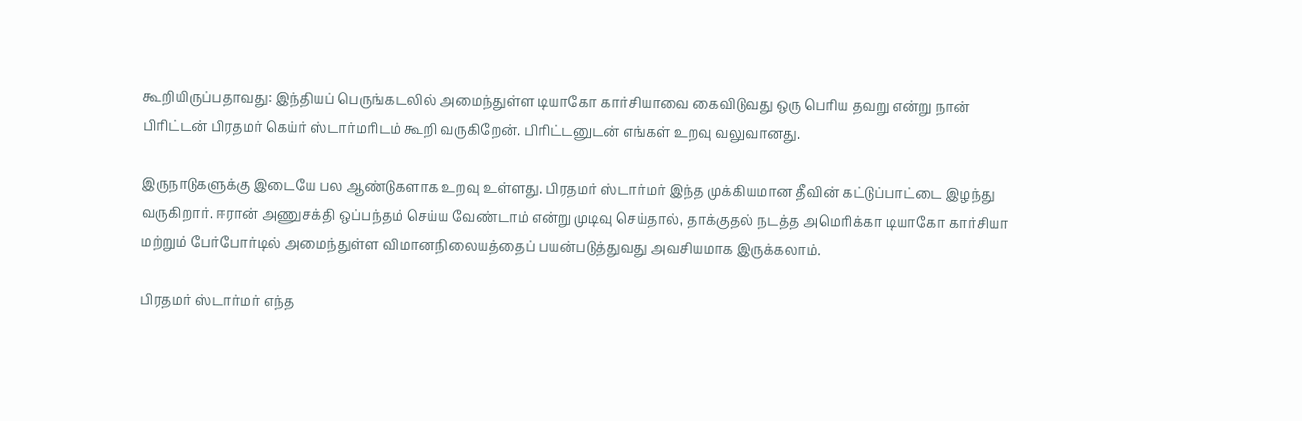கூறியிருப்பதாவது: இந்தியப் பெருங்கடலில் அமைந்துள்ள டியாகோ கார்சியாவை கைவிடுவது ஒரு பெரிய தவறு என்று நான் பிரிட்டன் பிரதமர் கெய்ர் ஸ்டார்மரிடம் கூறி வருகிறேன். பிரிட்டனுடன் எங்கள் உறவு வலுவானது.

இருநாடுகளுக்கு இடையே பல ஆண்டுகளாக உறவு உள்ளது. பிரதமர் ஸ்டார்மர் இந்த முக்கியமான தீவின் கட்டுப்பாட்டை இழந்து வருகிறார். ஈரான் அணுசக்தி ஒப்பந்தம் செய்ய வேண்டாம் என்று முடிவு செய்தால், தாக்குதல் நடத்த அமெரிக்கா டியாகோ கார்சியா மற்றும் பேர்போர்டில் அமைந்துள்ள விமானநிலையத்தைப் பயன்படுத்துவது அவசியமாக இருக்கலாம்.

பிரதமர் ஸ்டார்மர் எந்த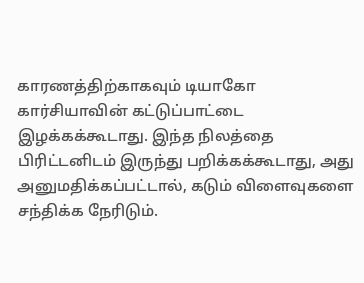காரணத்திற்காகவும் டியாகோ கார்சியாவின் கட்டுப்பாட்டை இழக்கக்கூடாது. இந்த நிலத்தை பிரிட்டனிடம் இருந்து பறிக்கக்கூடாது, அது அனுமதிக்கப்பட்டால், கடும் விளைவுகளை சந்திக்க நேரிடும்.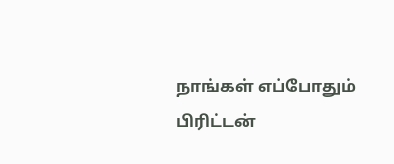நாங்கள் எப்போதும் பிரிட்டன்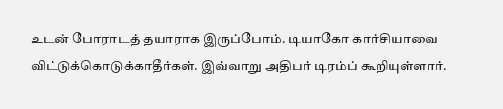உடன் போராடத் தயாராக இருப்போம். டியாகோ கார்சியாவை விட்டுக்கொடுக்காதீர்கள். இவ்வாறு அதிபர் டிரம்ப் கூறியுள்ளார்.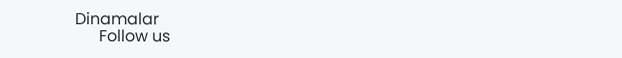Dinamalar
      Follow us